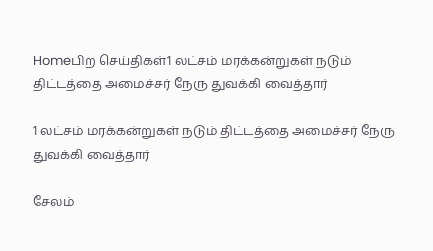Homeபிற செய்திகள்1 லட்சம் மரக்கன்றுகள் நடும் திட்டத்தை அமைச்சர் நேரு துவக்கி வைத்தார்

1 லட்சம் மரக்கன்றுகள் நடும் திட்டத்தை அமைச்சர் நேரு துவக்கி வைத்தார்

சேலம்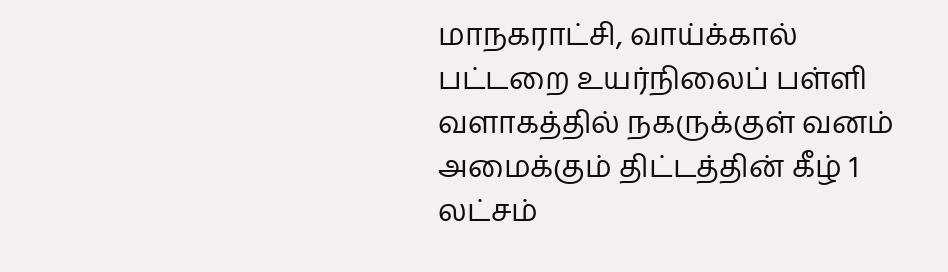மாநகராட்சி, வாய்க்கால் பட்டறை உயர்நிலைப் பள்ளி வளாகத்தில் நகருக்குள் வனம் அமைக்கும் திட்டத்தின் கீழ் 1 லட்சம்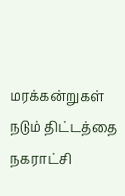மரக்கன்றுகள் நடும் திட்டத்தை நகராட்சி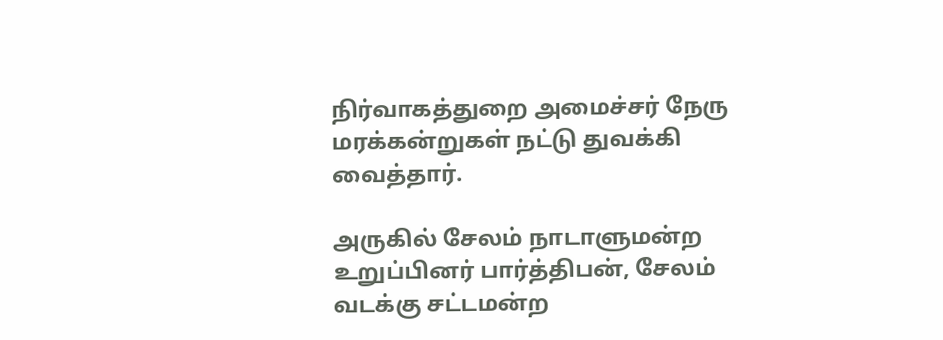நிர்வாகத்துறை அமைச்சர் நேரு மரக்கன்றுகள் நட்டு துவக்கி வைத்தார்.

அருகில் சேலம் நாடாளுமன்ற உறுப்பினர் பார்த்திபன், சேலம் வடக்கு சட்டமன்ற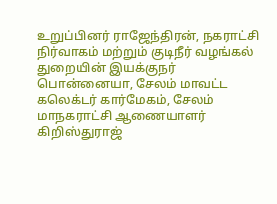உறுப்பினர் ராஜேந்திரன், நகராட்சி நிர்வாகம் மற்றும் குடிநீர் வழங்கல் துறையின் இயக்குநர் பொன்னையா, சேலம் மாவட்ட கலெக்டர் கார்மேகம், சேலம் மாநகராட்சி ஆணையாளர் கிறிஸ்துராஜ்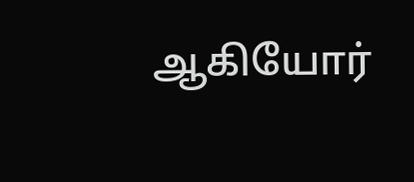ஆகியோர்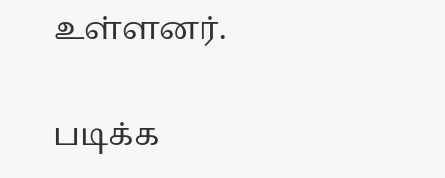உள்ளனர்.

படிக்க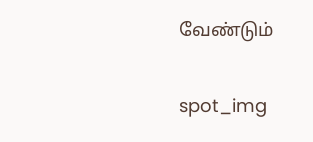வேண்டும்

spot_img